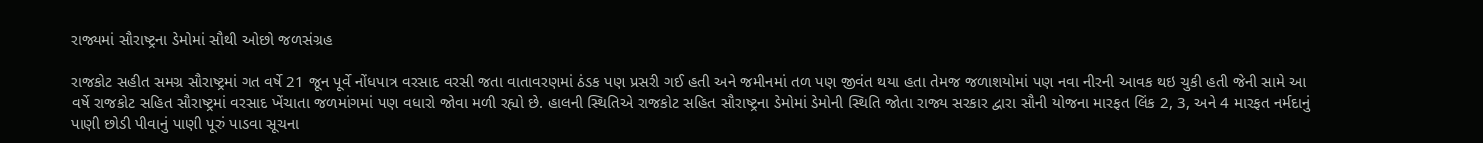રાજ્યમાં સૌરાષ્ટ્રના ડેમોમાં સૌથી ઓછો જળસંગ્રહ

રાજકોટ સહીત સમગ્ર સૌરાષ્ટ્રમાં ગત વર્ષે 21 જૂન પૂર્વે નોંધપાત્ર વરસાદ વરસી જતા વાતાવરણમાં ઠંડક પણ પ્રસરી ગઈ હતી અને જમીનમાં તળ પણ જીવંત થયા હતા તેમજ જળાશયોમાં પણ નવા નીરની આવક થઇ ચુકી હતી જેની સામે આ વર્ષે રાજકોટ સહિત સૌરાષ્ટ્રમાં વરસાદ ખેંચાતા જળમાંગમાં પણ વધારો જોવા મળી રહ્યો છે. હાલની સ્થિતિએ રાજકોટ સહિત સૌરાષ્ટ્રના ડેમોમાં ડેમોની સ્થિતિ જોતા રાજ્ય સરકાર દ્વારા સૌની યોજના મારફત લિંક 2, 3, અને 4 મારફત નર્મદાનું પાણી છોડી પીવાનું પાણી પૂરું પાડવા સૂચના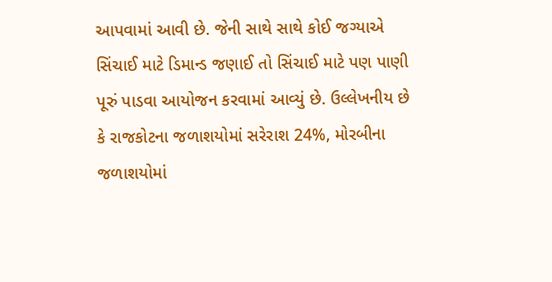આપવામાં આવી છે. જેની સાથે સાથે કોઈ જગ્યાએ સિંચાઈ માટે ડિમાન્ડ જણાઈ તો સિંચાઈ માટે પણ પાણી પૂરું પાડવા આયોજન કરવામાં આવ્યું છે. ઉલ્લેખનીય છે કે રાજકોટના જળાશયોમાં સરેરાશ 24%, મોરબીના જળાશયોમાં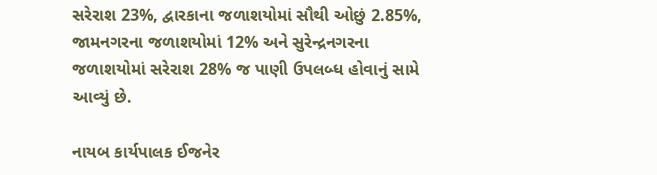સરેરાશ 23%, દ્વારકાના જળાશયોમાં સૌથી ઓછું 2.85%, જામનગરના જળાશયોમાં 12% અને સુરેન્દ્રનગરના જળાશયોમાં સરેરાશ 28% જ પાણી ઉપલબ્ધ હોવાનું સામે આવ્યું છે.

નાયબ કાર્યપાલક ઈજનેર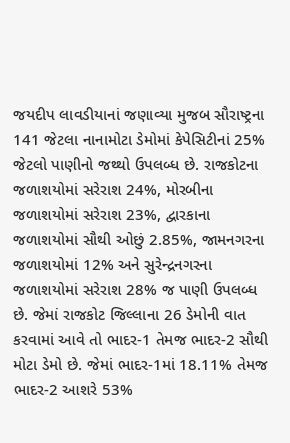જયદીપ લાવડીયાનાં જણાવ્યા મુજબ સૌરાષ્ટ્રના 141 જેટલા નાનામોટા ડેમોમાં કેપેસિટીનાં 25% જેટલો પાણીનો જથ્થો ઉપલબ્ધ છે. રાજકોટના જળાશયોમાં સરેરાશ 24%, મોરબીના જળાશયોમાં સરેરાશ 23%, દ્વારકાના જળાશયોમાં સૌથી ઓછું 2.85%, જામનગરના જળાશયોમાં 12% અને સુરેન્દ્રનગરના જળાશયોમાં સરેરાશ 28% જ પાણી ઉપલબ્ધ છે. જેમાં રાજકોટ જિલ્લાના 26 ડેમોની વાત કરવામાં આવે તો ભાદર-1 તેમજ ભાદર-2 સૌથી મોટા ડેમો છે. જેમાં ભાદર-1માં 18.11% તેમજ ભાદર-2 આશરે 53%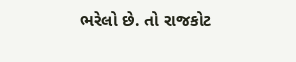ભરેલો છે. તો રાજકોટ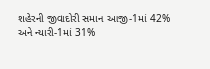શહેરની જીવાદોરી સમાન આજી-1માં 42% અને ન્યારી-1માં 31%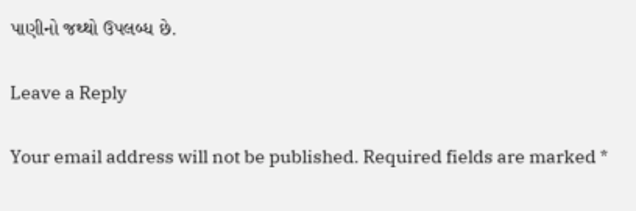પાણીનો જથ્થો ઉપલબ્ધ છે.

Leave a Reply

Your email address will not be published. Required fields are marked *